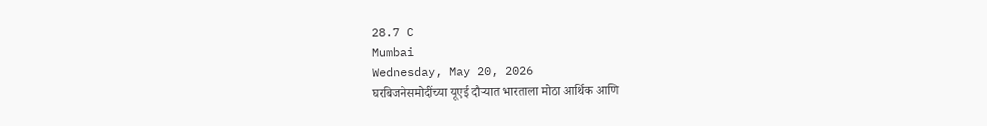28.7 C
Mumbai
Wednesday, May 20, 2026
घरबिजनेसमोदींच्या यूएई दौऱ्यात भारताला मोठा आर्थिक आणि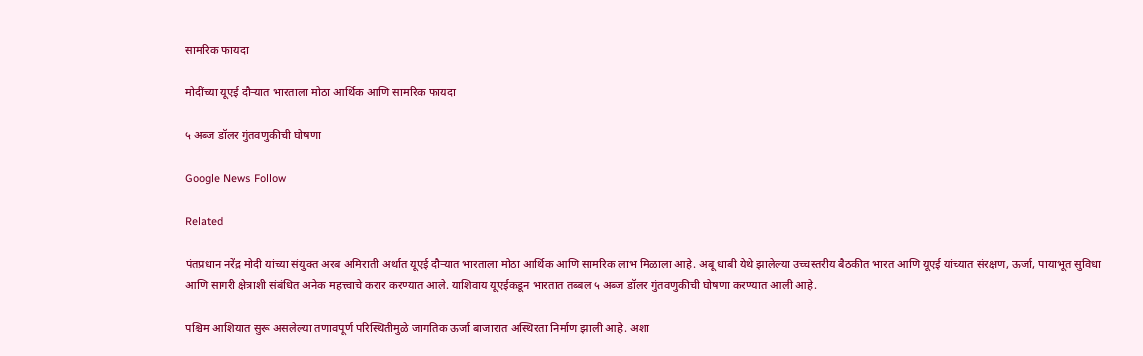सामरिक फायदा

मोदींच्या यूएई दौऱ्यात भारताला मोठा आर्थिक आणि सामरिक फायदा

५ अब्ज डॉलर गुंतवणुकीची घोषणा

Google News Follow

Related

पंतप्रधान नरेंद्र मोदी यांच्या संयुक्त अरब अमिराती अर्थात यूएई दौऱ्यात भारताला मोठा आर्थिक आणि सामरिक लाभ मिळाला आहे. अबू धाबी येथे झालेल्या उच्चस्तरीय बैठकीत भारत आणि यूएई यांच्यात संरक्षण, ऊर्जा, पायाभूत सुविधा आणि सागरी क्षेत्राशी संबंधित अनेक महत्त्वाचे करार करण्यात आले. याशिवाय यूएईकडून भारतात तब्बल ५ अब्ज डॉलर गुंतवणुकीची घोषणा करण्यात आली आहे.

पश्चिम आशियात सुरू असलेल्या तणावपूर्ण परिस्थितीमुळे जागतिक ऊर्जा बाजारात अस्थिरता निर्माण झाली आहे. अशा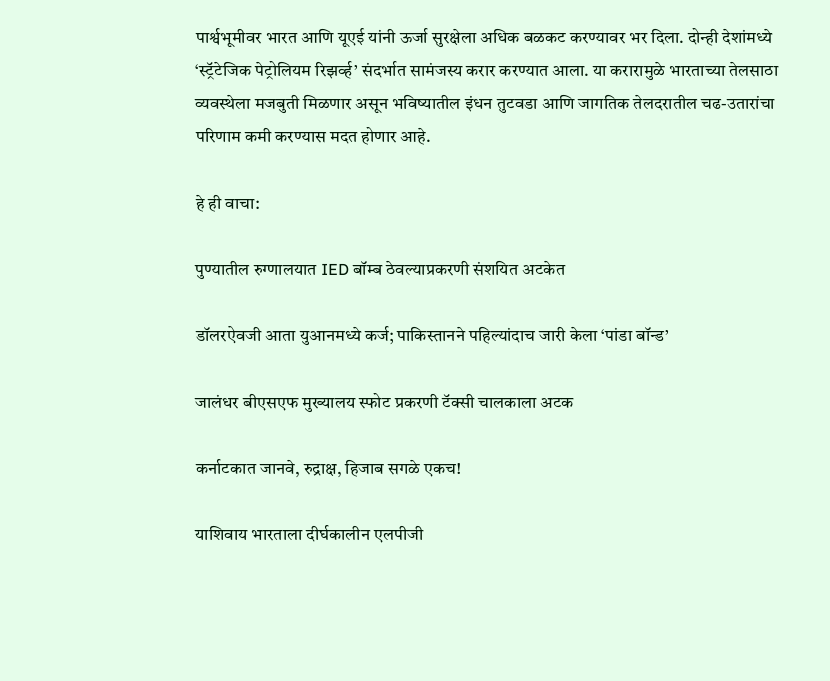पार्श्वभूमीवर भारत आणि यूएई यांनी ऊर्जा सुरक्षेला अधिक बळकट करण्यावर भर दिला. दोन्ही देशांमध्ये ‘स्ट्रॅटेजिक पेट्रोलियम रिझर्व्ह’ संदर्भात सामंजस्य करार करण्यात आला. या करारामुळे भारताच्या तेलसाठा व्यवस्थेला मजबुती मिळणार असून भविष्यातील इंधन तुटवडा आणि जागतिक तेलदरातील चढ-उतारांचा परिणाम कमी करण्यास मदत होणार आहे.

हे ही वाचा:

पुण्यातील रुग्णालयात IED बॉम्ब ठेवल्याप्रकरणी संशयित अटकेत

डॉलरऐवजी आता युआनमध्ये कर्ज; पाकिस्तानने पहिल्यांदाच जारी केला ‘पांडा बॉन्ड’

जालंधर बीएसएफ मुख्यालय स्फोट प्रकरणी टॅक्सी चालकाला अटक

कर्नाटकात जानवे, रुद्राक्ष, हिजाब सगळे एकच!

याशिवाय भारताला दीर्घकालीन एलपीजी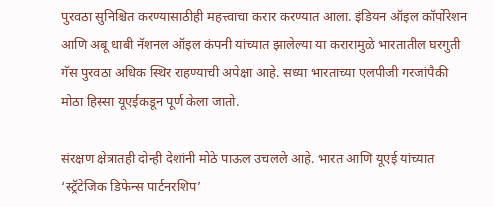पुरवठा सुनिश्चित करण्यासाठीही महत्त्वाचा करार करण्यात आला. इंडियन ऑइल कॉर्पोरेशन आणि अबू धाबी नॅशनल ऑइल कंपनी यांच्यात झालेल्या या करारामुळे भारतातील घरगुती गॅस पुरवठा अधिक स्थिर राहण्याची अपेक्षा आहे. सध्या भारताच्या एलपीजी गरजांपैकी मोठा हिस्सा यूएईकडून पूर्ण केला जातो.

संरक्षण क्षेत्रातही दोन्ही देशांनी मोठे पाऊल उचलले आहे. भारत आणि यूएई यांच्यात ‘स्ट्रॅटेजिक डिफेन्स पार्टनरशिप’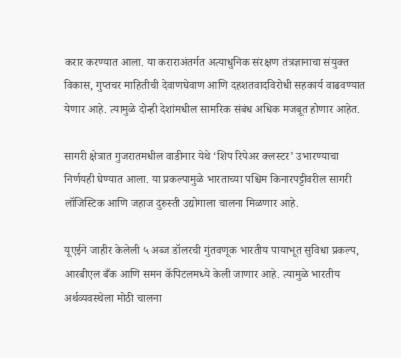करार करण्यात आला. या कराराअंतर्गत अत्याधुनिक संरक्षण तंत्रज्ञानाचा संयुक्त विकास, गुप्तचर माहितीची देवाणघेवाण आणि दहशतवादविरोधी सहकार्य वाढवण्यात येणार आहे. त्यामुळे दोन्ही देशांमधील सामरिक संबंध अधिक मजबूत होणार आहेत.

सागरी क्षेत्रात गुजरातमधील वाडीनार येथे ‘शिप रिपेअर क्लस्टर’ उभारण्याचा निर्णयही घेण्यात आला. या प्रकल्पामुळे भारताच्या पश्चिम किनारपट्टीवरील सागरी लॉजिस्टिक आणि जहाज दुरुस्ती उद्योगाला चालना मिळणार आहे.

यूएईने जाहीर केलेली ५ अब्ज डॉलरची गुंतवणूक भारतीय पायाभूत सुविधा प्रकल्प, आरबीएल बँक आणि समन कॅपिटलमध्ये केली जाणार आहे. त्यामुळे भारतीय अर्थव्यवस्थेला मोठी चालना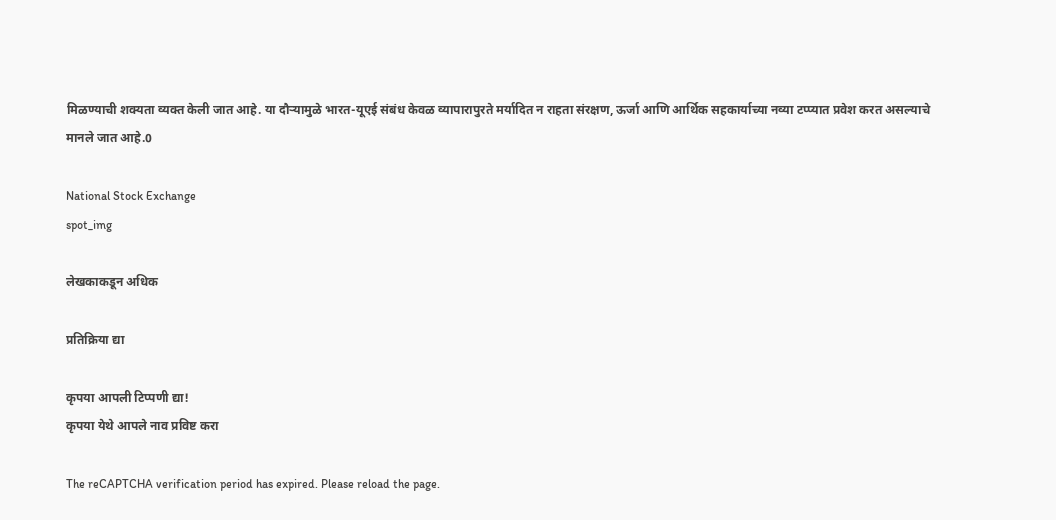मिळण्याची शक्यता व्यक्त केली जात आहे. या दौऱ्यामुळे भारत-यूएई संबंध केवळ व्यापारापुरते मर्यादित न राहता संरक्षण, ऊर्जा आणि आर्थिक सहकार्याच्या नव्या टप्प्यात प्रवेश करत असल्याचे मानले जात आहे.0

National Stock Exchange
spot_img

लेखकाकडून अधिक

प्रतिक्रिया द्या

कृपया आपली टिप्पणी द्या!
कृपया येथे आपले नाव प्रविष्ट करा

The reCAPTCHA verification period has expired. Please reload the page.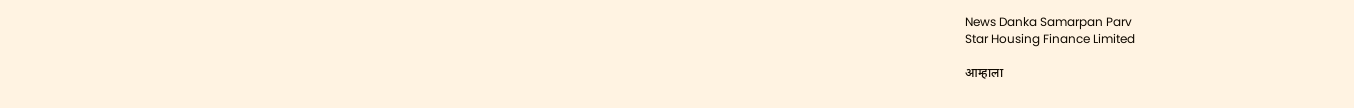News Danka Samarpan Parv
Star Housing Finance Limited

आम्हाला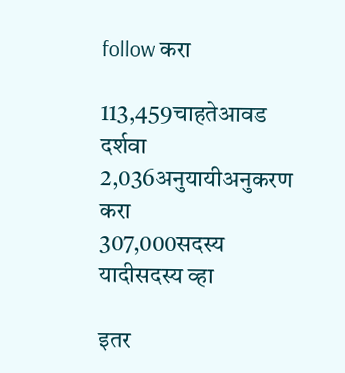follow करा

113,459चाहतेआवड दर्शवा
2,036अनुयायीअनुकरण करा
307,000सदस्य यादीसदस्य व्हा

इतर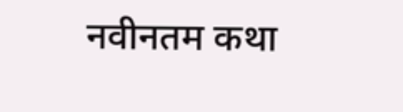नवीनतम कथा